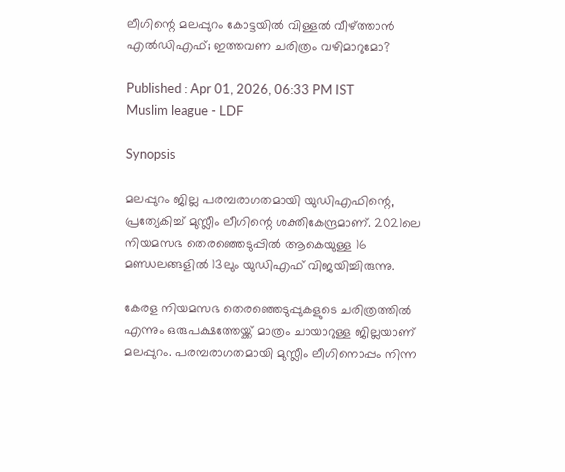ലീഗിന്റെ മലപ്പുറം കോട്ടയിൽ വിള്ളൽ വീഴ്ത്താൻ എൽഡിഎഫ്; ഇത്തവണ ചരിത്രം വഴിമാറുമോ?

Published : Apr 01, 2026, 06:33 PM IST
Muslim league - LDF

Synopsis

മലപ്പുറം ജില്ല പരമ്പരാഗതമായി യുഡിഎഫിന്റെ, പ്രത്യേകിച്ച് മുസ്ലീം ലീഗിന്റെ ശക്തികേന്ദ്രമാണ്. 2021ലെ നിയമസഭ തെരഞ്ഞെടുപ്പിൽ ആകെയുള്ള 16 മണ്ഡലങ്ങളിൽ 13ലും യുഡിഎഫ് വിജയിച്ചിരുന്നു.

കേരള നിയമസഭ തെരഞ്ഞെടുപ്പുകളുടെ ചരിത്രത്തിൽ എന്നും ഒരുപക്ഷത്തേയ്ക്ക് മാത്രം ചായാറുള്ള ജില്ലയാണ് മലപ്പുറം. പരമ്പരാഗതമായി മുസ്ലീം ലീഗിനൊപ്പം നിന്ന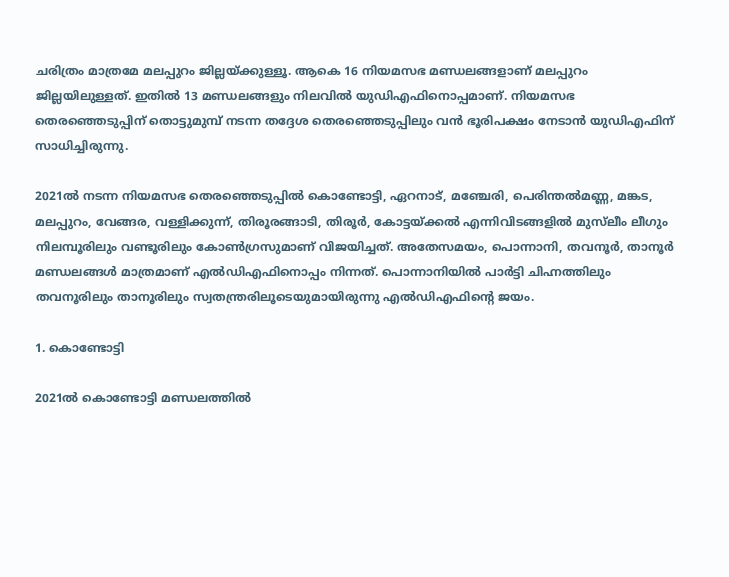ചരിത്രം മാത്രമേ മലപ്പുറം ജില്ലയ്ക്കുള്ളൂ. ആകെ 16 നിയമസഭ മണ്ഡലങ്ങളാണ് മലപ്പുറം ജില്ലയിലുള്ളത്. ഇതിൽ 13 മണ്ഡലങ്ങളും നിലവിൽ യുഡിഎഫിനൊപ്പമാണ്. നിയമസഭ തെരഞ്ഞെടുപ്പിന് തൊട്ടുമുമ്പ് നടന്ന തദ്ദേശ തെരഞ്ഞെടുപ്പിലും വൻ ഭൂരിപക്ഷം നേടാൻ യുഡിഎഫിന് സാധിച്ചിരുന്നു.

2021ൽ നടന്ന നിയമസഭ തെരഞ്ഞെടുപ്പിൽ കൊണ്ടോട്ടി, ഏറനാട്, മഞ്ചേരി, പെരിന്തൽമണ്ണ, മങ്കട, മലപ്പുറം, വേങ്ങര, വള്ളിക്കുന്ന്, തിരൂരങ്ങാടി, തിരൂർ, കോട്ടയ്ക്കൽ എന്നിവിടങ്ങളിൽ മുസ്‌ലീം ലീഗും നിലമ്പൂരിലും വണ്ടൂരിലും കോൺഗ്രസുമാണ് വിജയിച്ചത്. അതേസമയം, പൊന്നാനി, തവനൂർ, താനൂർ മണ്ഡലങ്ങൾ മാത്രമാണ് എൽഡിഎഫിനൊപ്പം നിന്നത്. പൊന്നാനിയിൽ പാർട്ടി ചിഹ്നത്തിലും തവനൂരിലും താനൂരിലും സ്വതന്ത്രരിലൂടെയുമായിരുന്നു എൽഡിഎഫിന്റെ ജയം.

1. കൊണ്ടോട്ടി

2021ൽ കൊണ്ടോട്ടി മണ്ഡലത്തിൽ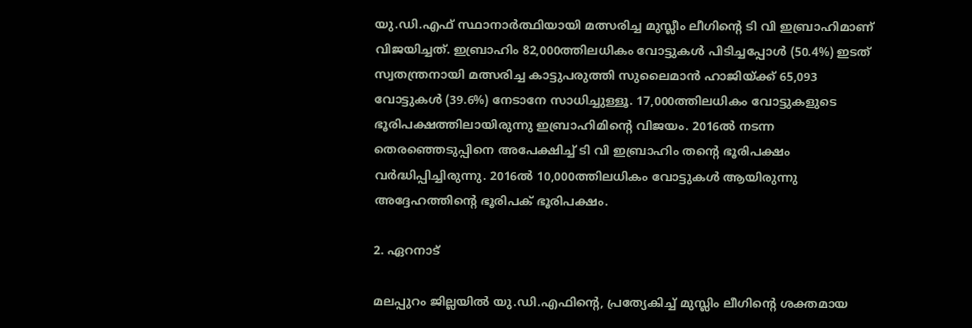യു.ഡി.എഫ് സ്ഥാനാർത്ഥിയായി മത്സരിച്ച മുസ്ലീം ലീഗിന്റെ ടി വി ഇബ്രാഹിമാണ് വിജയിച്ചത്. ഇബ്രാഹിം 82,000ത്തിലധികം വോട്ടുകൾ പിടിച്ചപ്പോൾ (50.4%) ഇടത് സ്വതന്ത്രനായി മത്സരിച്ച കാട്ടുപരുത്തി സുലൈമാൻ ഹാജിയ്ക്ക് 65,093 വോട്ടുകൾ (39.6%) നേടാനേ സാധിച്ചുള്ളൂ. 17,000ത്തിലധികം വോട്ടുകളുടെ ഭൂരിപക്ഷത്തിലായിരുന്നു ഇബ്രാഹിമിന്റെ വിജയം. 2016ൽ നടന്ന തെരഞ്ഞെടുപ്പിനെ അപേക്ഷിച്ച് ടി വി ഇബ്രാഹിം തന്റെ ഭൂരിപക്ഷം വർദ്ധിപ്പിച്ചിരുന്നു. 2016ൽ 10,000ത്തിലധികം വോട്ടുകൾ ആയിരുന്നു അദ്ദേഹത്തിന്റെ ഭൂരിപക് ഭൂരിപക്ഷം.

2. ഏറനാട്

മലപ്പുറം ജില്ലയിൽ യു.ഡി.എഫിന്റെ, പ്രത്യേകിച്ച് മുസ്ലിം ലീഗിന്റെ ശക്തമായ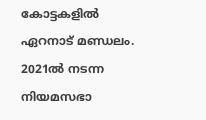കോട്ടകളിൽ ഏറനാട് മണ്ഡലം. 2021ൽ നടന്ന നിയമസഭാ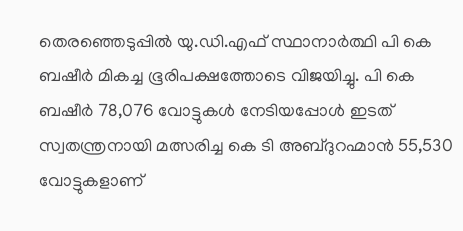തെരഞ്ഞെടുപ്പിൽ യു.ഡി.എഫ് സ്ഥാനാർത്ഥി പി കെ ബഷീർ മികച്ച ഭൂരിപക്ഷത്തോടെ വിജയിച്ചു. പി കെ ബഷീർ 78,076 വോട്ടുകൾ നേടിയപ്പോൾ ഇടത് സ്വതന്ത്രനായി മത്സരിച്ച കെ ടി അബ്ദുറഹ്മാൻ 55,530 വോട്ടുകളാണ്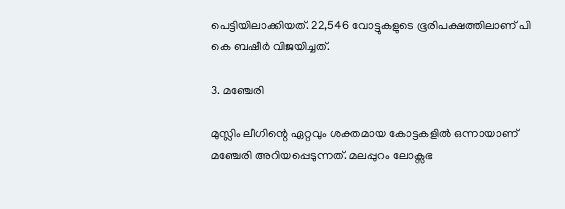പെട്ടിയിലാക്കിയത്. 22,546 വോട്ടുകളുടെ ഭൂരിപക്ഷത്തിലാണ് പി കെ ബഷീർ വിജയിച്ചത്.

3. മഞ്ചേരി

മുസ്ലിം ലീഗിന്റെ ഏറ്റവും ശക്തമായ കോട്ടകളിൽ ഒന്നായാണ് മഞ്ചേരി അറിയപ്പെടുന്നത്. മലപ്പുറം ലോക്സഭ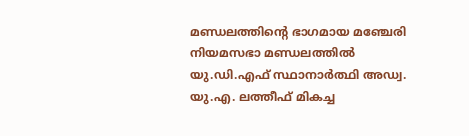മണ്ഡലത്തിന്റെ ഭാഗമായ മഞ്ചേരി നിയമസഭാ മണ്ഡലത്തിൽ യു.ഡി.എഫ് സ്ഥാനാർത്ഥി അഡ്വ. യു.എ. ലത്തീഫ് മികച്ച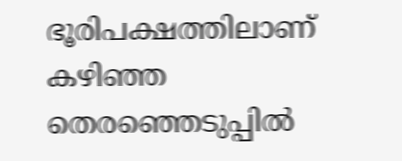ഭൂരിപക്ഷത്തിലാണ് കഴിഞ്ഞ തെരഞ്ഞെടുപ്പിൽ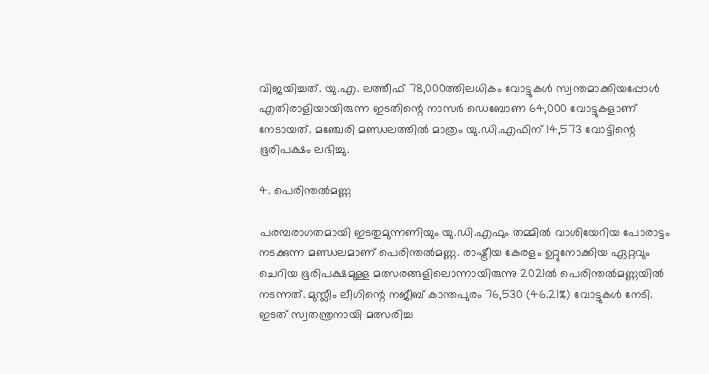വിജയിച്ചത്. യു.എ. ലത്തീഫ് 78,000ത്തിലധികം വോട്ടുകൾ സ്വന്തമാക്കിയപ്പോൾ എതിരാളിയായിരുന്ന ഇടതിന്റെ നാസർ ഡെബോണ 64,000 വോട്ടുകളാണ് നേടായത്. മഞ്ചേരി മണ്ഡലത്തിൽ മാത്രം യു.ഡി.എഫിന് 14,573 വോട്ടിന്റെ ഭൂരിപക്ഷം ലഭിച്ചു.

4. പെരിന്തൽമണ്ണ

പരമ്പരാഗതമായി ഇടതുമുന്നണിയും യു.ഡി.എഫും തമ്മിൽ വാശിയേറിയ പോരാട്ടം നടക്കുന്ന മണ്ഡലമാണ് പെരിന്തൽമണ്ണ. രാഷ്ട്രീയ കേരളം ഉറ്റുനോക്കിയ ഏറ്റവും ചെറിയ ഭൂരിപക്ഷമുള്ള മത്സരങ്ങളിലൊന്നായിരുന്നു 2021ൽ പെരിന്തൽമണ്ണയിൽ നടന്നത്. മുസ്ലീം ലീഗിന്റെ നജീബ് കാന്തപുരം 76,530 (46.21%) വോട്ടുകൾ നേടി. ഇടത് സ്വതന്ത്രനായി മത്സരിച്ച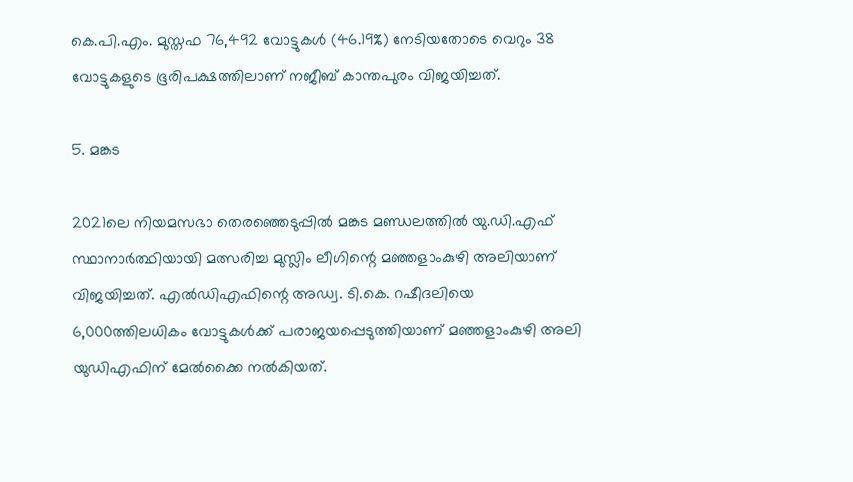കെ.പി.എം. മുസ്തഫ 76,492 വോട്ടുകൾ (46.19%) നേടിയതോടെ വെറും 38 വോട്ടുകളുടെ ഭൂരിപക്ഷത്തിലാണ് നജീബ് കാന്തപുരം വിജയിച്ചത്.

5. മങ്കട

2021ലെ നിയമസഭാ തെരഞ്ഞെടുപ്പിൽ മങ്കട മണ്ഡലത്തിൽ യു.ഡി.എഫ് സ്ഥാനാർത്ഥിയായി മത്സരിച്ച മുസ്ലിം ലീഗിന്റെ മഞ്ഞളാംകുഴി അലിയാണ് വിജയിച്ചത്. എൽഡിഎഫിന്റെ അഡ്വ. ടി.കെ. റഷീദലിയെ 6,000ത്തിലധികം വോട്ടുകൾക്ക് പരാജയപ്പെടുത്തിയാണ് മഞ്ഞളാംകുഴി അലി യുഡിഎഫിന് മേൽക്കൈ നൽകിയത്.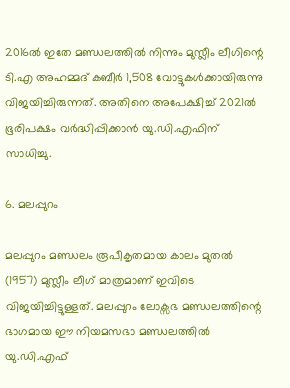2016ൽ ഇതേ മണ്ഡലത്തിൽ നിന്നും മുസ്ലീം ലീഗിന്റെ ടി.എ അഹമ്മദ് കബീർ 1,508 വോട്ടുകൾക്കായിരുന്നു വിജയിച്ചിരുന്നത്. അതിനെ അപേക്ഷിച്ച് 2021ൽ ഭൂരിപക്ഷം വർദ്ധിപ്പിക്കാൻ യു.ഡി.എഫിന് സാധിച്ചു.

6. മലപ്പുറം

മലപ്പുറം മണ്ഡലം രൂപീകൃതമായ കാലം മുതൽ (1957) മുസ്ലീം ലീഗ് മാത്രമാണ് ഇവിടെ വിജയിച്ചിട്ടുള്ളത്. മലപ്പുറം ലോക്സഭ മണ്ഡലത്തിന്റെ ഭാഗമായ ഈ നിയമസഭാ മണ്ഡലത്തിൽ യു.ഡി.എഫ്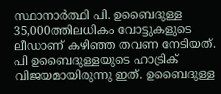സ്ഥാനാർത്ഥി പി. ഉബൈദുള്ള 35,000ത്തിലധികം വോട്ടുകളുടെ ലീഡാണ് കഴിഞ്ഞ തവണ നേടിയത്. പി ഉബൈദുള്ളയുടെ ഹാട്രിക് വിജയമായിരുന്നു ഇത്. ഉബൈദുള്ള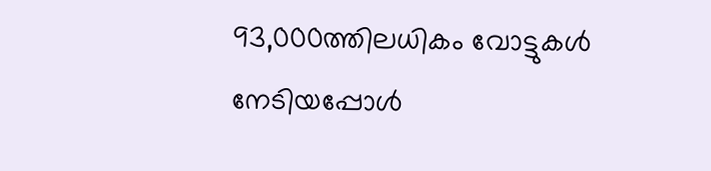93,000ത്തിലധികം വോട്ടുകൾ നേടിയപ്പോൾ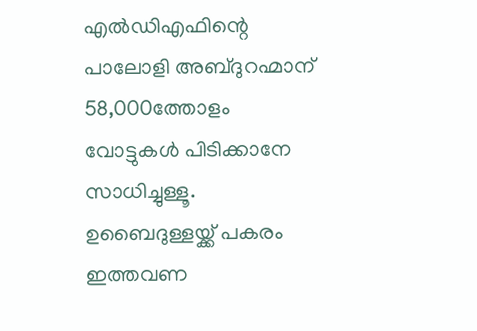എൽഡിഎഫിന്റെ പാലോളി അബ്ദുറഹ്മാന് 58,000ത്തോളം വോട്ടുകൾ പിടിക്കാനേ സാധിച്ചുള്ളൂ. ഉബൈദുള്ളയ്ക്ക് പകരം ഇത്തവണ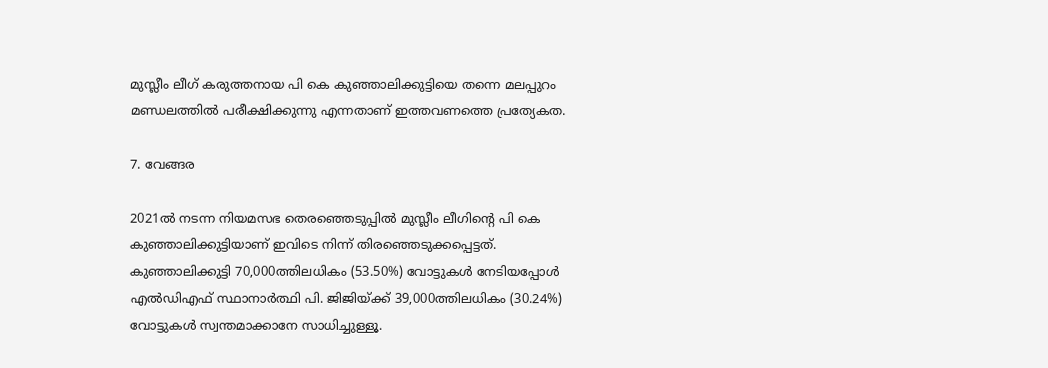മുസ്ലീം ലീഗ് കരുത്തനായ പി കെ കുഞ്ഞാലിക്കുട്ടിയെ തന്നെ മലപ്പുറം മണ്ഡലത്തിൽ പരീക്ഷിക്കുന്നു എന്നതാണ് ഇത്തവണത്തെ പ്രത്യേകത.

7. വേങ്ങര

2021ൽ നടന്ന നിയമസഭ തെരഞ്ഞെടുപ്പിൽ മുസ്ലീം ലീഗിന്റെ പി കെ കുഞ്ഞാലിക്കുട്ടിയാണ് ഇവിടെ നിന്ന് തിരഞ്ഞെടുക്കപ്പെട്ടത്. കുഞ്ഞാലിക്കുട്ടി 70,000ത്തിലധികം (53.50%) വോട്ടുകൾ നേടിയപ്പോൾ എൽഡിഎഫ് സ്ഥാനാർത്ഥി പി. ജിജിയ്ക്ക് 39,000ത്തിലധികം (30.24%) വോട്ടുകൾ സ്വന്തമാക്കാനേ സാധിച്ചുള്ളൂ.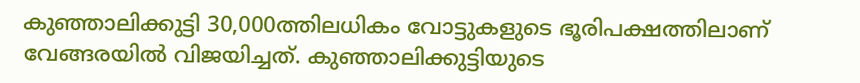കുഞ്ഞാലിക്കുട്ടി 30,000ത്തിലധികം വോട്ടുകളുടെ ഭൂരിപക്ഷത്തിലാണ് വേങ്ങരയിൽ വിജയിച്ചത്. കുഞ്ഞാലിക്കുട്ടിയുടെ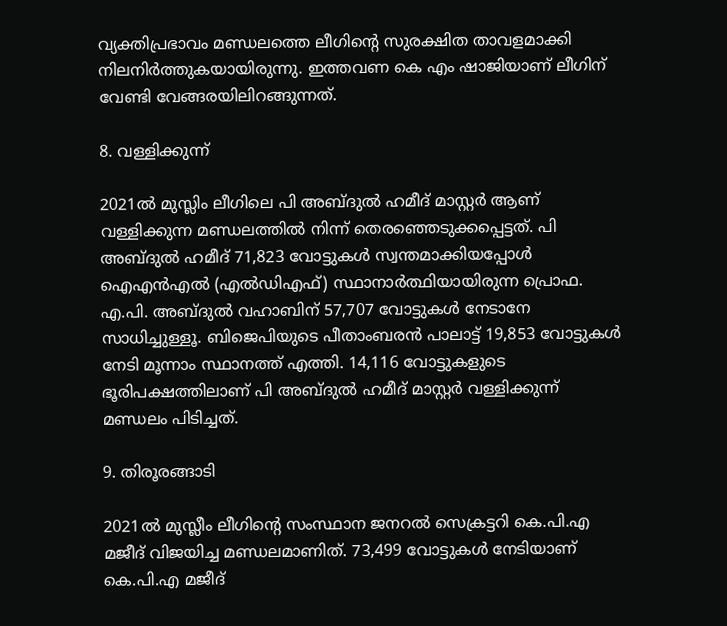വ്യക്തിപ്രഭാവം മണ്ഡലത്തെ ലീഗിന്റെ സുരക്ഷിത താവളമാക്കി നിലനിർത്തുകയായിരുന്നു. ഇത്തവണ കെ എം ഷാജിയാണ് ലീഗിന് വേണ്ടി വേങ്ങരയിലിറങ്ങുന്നത്.

8. വള്ളിക്കുന്ന്

2021ൽ മുസ്ലിം ലീഗിലെ പി അബ്ദുൽ ഹമീദ് മാസ്റ്റർ ആണ് വള്ളിക്കുന്ന മണ്ഡലത്തിൽ നിന്ന് തെരഞ്ഞെടുക്കപ്പെട്ടത്. പി അബ്ദുൽ ഹമീദ് 71,823 വോട്ടുകൾ സ്വന്തമാക്കിയപ്പോൾ ഐഎൻഎൽ (എൽഡിഎഫ്) സ്ഥാനാർത്ഥിയായിരുന്ന പ്രൊഫ. എ.പി. അബ്ദുൽ വഹാബിന് 57,707 വോട്ടുകൾ നേടാനേ സാധിച്ചുള്ളൂ. ബിജെപിയുടെ പീതാംബരൻ പാലാട്ട് 19,853 വോട്ടുകൾ നേടി മൂന്നാം സ്ഥാനത്ത് എത്തി. 14,116 വോട്ടുകളുടെ ഭൂരിപക്ഷത്തിലാണ് പി അബ്ദുൽ ഹമീദ് മാസ്റ്റർ വള്ളിക്കുന്ന് മണ്ഡലം പിടിച്ചത്.

9. തിരൂരങ്ങാടി

2021ൽ മുസ്ലീം ലീഗിന്റെ സംസ്ഥാന ജനറൽ സെക്രട്ടറി കെ.പി.എ മജീദ് വിജയിച്ച മണ്ഡലമാണിത്. 73,499 വോട്ടുകൾ നേടിയാണ് കെ.പി.എ മജീദ്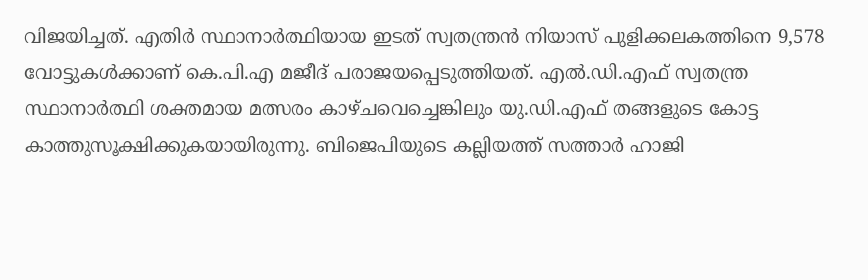വിജയിച്ചത്. എതിർ സ്ഥാനാർത്ഥിയായ ഇടത് സ്വതന്ത്രൻ നിയാസ് പുളിക്കലകത്തിനെ 9,578 വോട്ടുകൾക്കാണ് കെ.പി.എ മജീദ് പരാജയപ്പെടുത്തിയത്. എൽ.ഡി.എഫ് സ്വതന്ത്ര സ്ഥാനാർത്ഥി ശക്തമായ മത്സരം കാഴ്ചവെച്ചെങ്കിലും യു.ഡി.എഫ് തങ്ങളുടെ കോട്ട കാത്തുസൂക്ഷിക്കുകയായിരുന്നു. ബിജെപിയുടെ കല്ലിയത്ത് സത്താർ ഹാജി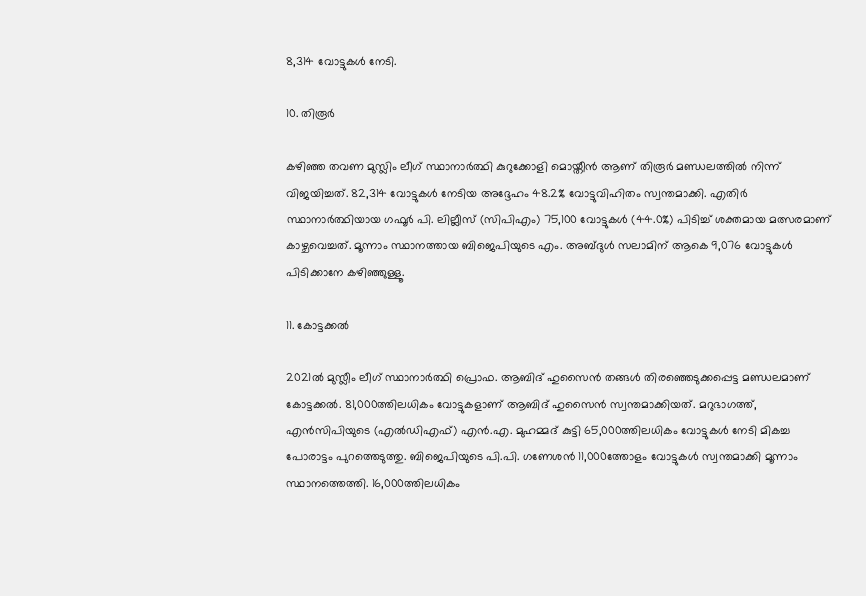8,314 വോട്ടുകൾ നേടി.

10. തിരൂർ

കഴിഞ്ഞ തവണ മുസ്ലിം ലീഗ് സ്ഥാനാർത്ഥി കുറുക്കോളി മൊയ്തീൻ ആണ് തിരൂർ മണ്ഡലത്തിൽ നിന്ന് വിജയിച്ചത്. 82,314 വോട്ടുകൾ നേടിയ അദ്ദേഹം 48.2% വോട്ടുവിഹിതം സ്വന്തമാക്കി. എതിർ സ്ഥാനാർത്ഥിയായ ഗഫൂർ പി. ലില്ലീസ് (സിപിഎം) 75,100 വോട്ടുകൾ (44.0%) പിടിച്ച് ശക്തമായ മത്സരമാണ് കാഴ്ചവെച്ചത്. മൂന്നാം സ്ഥാനത്തായ ബിജെപിയുടെ എം. അബ്ദുൾ സലാമിന് ആകെ 9,076 വോട്ടുകൾ പിടിക്കാനേ കഴിഞ്ഞുള്ളൂ.

11. കോട്ടക്കൽ

2021ൽ മുസ്ലീം ലീഗ് സ്ഥാനാർത്ഥി പ്രൊഫ. ആബിദ് ഹുസൈൻ തങ്ങൾ തിരഞ്ഞെടുക്കപ്പെട്ട മണ്ഡലമാണ് കോട്ടക്കൽ. 81,000ത്തിലധികം വോട്ടുകളാണ് ആബിദ് ഹുസൈൻ സ്വന്തമാക്കിയത്. മറുഭാഗത്ത്, എൻസിപിയുടെ (എൽഡിഎഫ്) എൻ.എ. മുഹമ്മദ് കുട്ടി 65,000ത്തിലധികം വോട്ടുകൾ നേടി മികച്ച പോരാട്ടം പുറത്തെടുത്തു. ബിജെപിയുടെ പി.പി. ഗണേശൻ 11,000ത്തോളം വോട്ടുകൾ സ്വന്തമാക്കി മൂന്നാം സ്ഥാനത്തെത്തി. 16,000ത്തിലധികം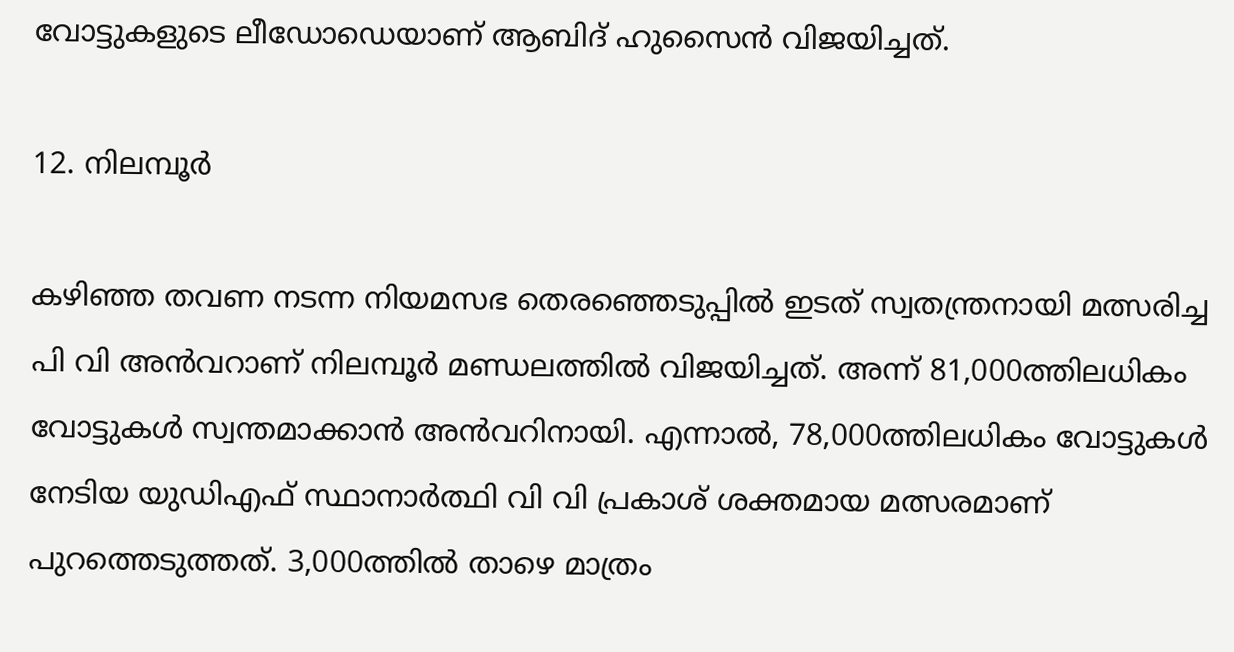വോട്ടുകളുടെ ലീഡോഡെയാണ് ആബിദ് ഹുസൈൻ വിജയിച്ചത്.

12. നിലമ്പൂർ

കഴിഞ്ഞ തവണ നടന്ന നിയമസഭ തെരഞ്ഞെടുപ്പിൽ ഇടത് സ്വതന്ത്രനായി മത്സരിച്ച പി വി അൻവറാണ് നിലമ്പൂര്‍ മണ്ഡലത്തിൽ വിജയിച്ചത്. അന്ന് 81,000ത്തിലധികം വോട്ടുകൾ സ്വന്തമാക്കാൻ അൻവറിനായി. എന്നാൽ, 78,000ത്തിലധികം വോട്ടുകൾ നേടിയ യുഡിഎഫ് സ്ഥാനാര്‍ത്ഥി വി വി പ്രകാശ് ശക്തമായ മത്സരമാണ് പുറത്തെടുത്തത്. 3,000ത്തിൽ താഴെ മാത്രം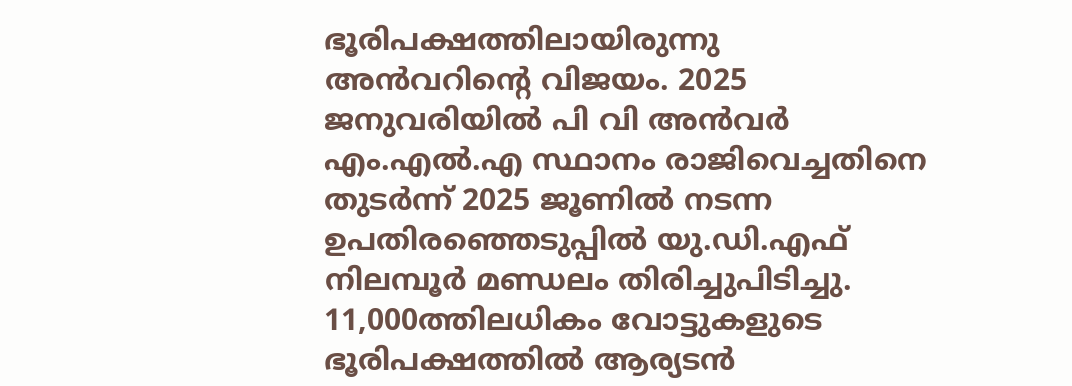ഭൂരിപക്ഷത്തിലായിരുന്നു അൻവറിന്റെ വിജയം. 2025 ജനുവരിയിൽ പി വി അൻവർ എം.എൽ.എ സ്ഥാനം രാജിവെച്ചതിനെ തുടർന്ന് 2025 ജൂണിൽ നടന്ന ഉപതിരഞ്ഞെടുപ്പിൽ യു.ഡി.എഫ് നിലമ്പൂര്‍ മണ്ഡലം തിരിച്ചുപിടിച്ചു. 11,000ത്തിലധികം വോട്ടുകളുടെ ഭൂരിപക്ഷത്തിൽ ആര്യടൻ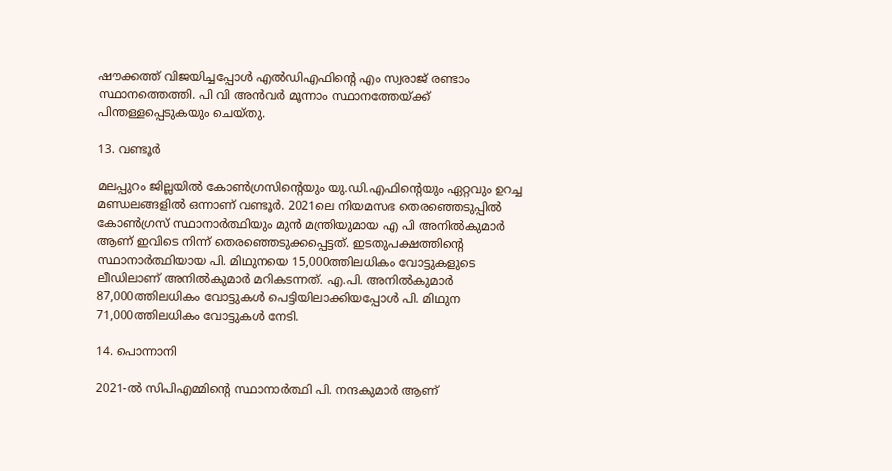ഷൗക്കത്ത് വിജയിച്ചപ്പോൾ എൽഡിഎഫിന്റെ എം സ്വരാജ് രണ്ടാം സ്ഥാനത്തെത്തി. പി വി അൻവര്‍ മൂന്നാം സ്ഥാനത്തേയ്ക്ക് പിന്തള്ളപ്പെടുകയും ചെയ്തു.

13. വണ്ടൂർ

മലപ്പുറം ജില്ലയിൽ കോൺഗ്രസിന്റെയും യു.ഡി.എഫിന്റെയും ഏറ്റവും ഉറച്ച മണ്ഡലങ്ങളിൽ ഒന്നാണ് വണ്ടൂർ. 2021ലെ നിയമസഭ തെരഞ്ഞെടുപ്പിൽ കോൺഗ്രസ് സ്ഥാനാർത്ഥിയും മുൻ മന്ത്രിയുമായ എ പി അനിൽകുമാർ ആണ് ഇവിടെ നിന്ന് തെരഞ്ഞെടുക്കപ്പെട്ടത്. ഇടതുപക്ഷത്തിന്റെ സ്ഥാനാർത്ഥിയായ പി. മിഥുനയെ 15,000ത്തിലധികം വോട്ടുകളുടെ ലീഡിലാണ് അനിൽകുമാർ മറികടന്നത്. എ.പി. അനിൽകുമാർ 87,000ത്തിലധികം വോട്ടുകൾ പെട്ടിയിലാക്കിയപ്പോൾ പി. മിഥുന 71,000ത്തിലധികം വോട്ടുകൾ നേടി.

14. പൊന്നാനി

2021-ൽ സിപിഎമ്മിന്റെ സ്ഥാനാർത്ഥി പി. നന്ദകുമാർ ആണ്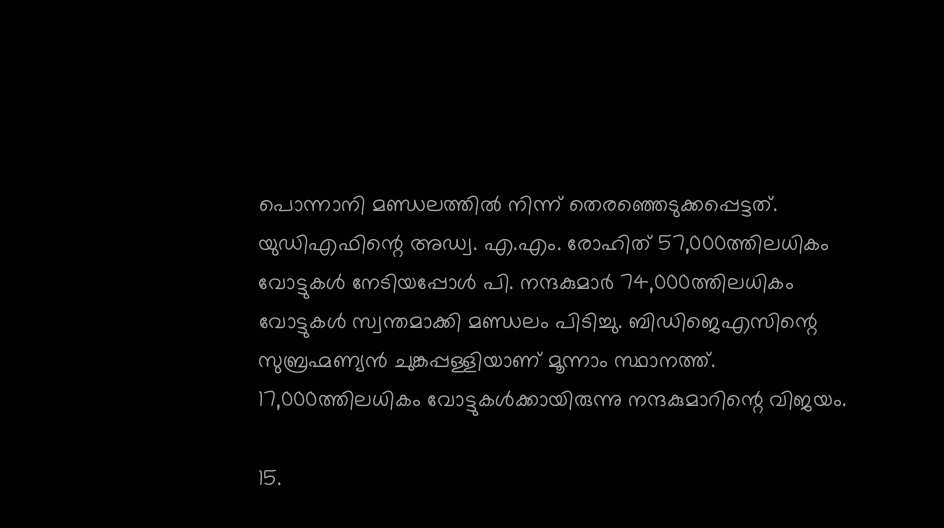പൊന്നാനി മണ്ഡലത്തിൽ നിന്ന് തെരഞ്ഞെടുക്കപ്പെട്ടത്. യുഡിഎഫിന്റെ അഡ്വ. എ.എം. രോഹിത് 57,000ത്തിലധികം വോട്ടുകൾ നേടിയപ്പോൾ പി. നന്ദകുമാർ 74,000ത്തിലധികം വോട്ടുകൾ സ്വന്തമാക്കി മണ്ഡലം പിടിച്ചു. ബിഡിജെഎസിന്റെ സുബ്രഹ്മണ്യൻ ചുങ്കപ്പള്ളിയാണ് മൂന്നാം സ്ഥാനത്ത്. 17,000ത്തിലധികം വോട്ടുകൾക്കായിരുന്നു നന്ദകുമാറിന്റെ വിജയം.

15.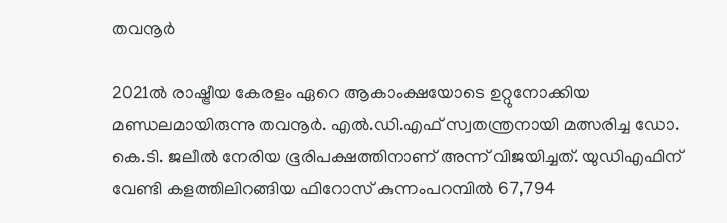തവനൂർ

2021ൽ രാഷ്ട്രീയ കേരളം ഏറെ ആകാംക്ഷയോടെ ഉറ്റുനോക്കിയ മണ്ഡലമായിരുന്നു തവനൂർ. എൽ.ഡി.എഫ് സ്വതന്ത്രനായി മത്സരിച്ച ഡോ. കെ.ടി. ജലീൽ നേരിയ ഭൂരിപക്ഷത്തിനാണ് അന്ന് വിജയിച്ചത്. യുഡിഎഫിന് വേണ്ടി കളത്തിലിറങ്ങിയ ഫിറോസ് കുന്നംപറമ്പിൽ 67,794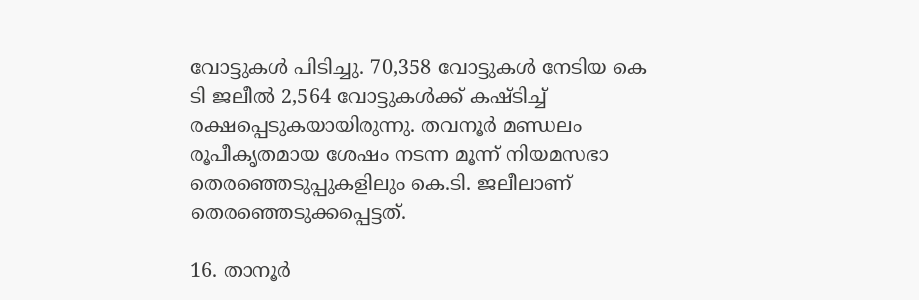വോട്ടുകൾ പിടിച്ചു. 70,358 വോട്ടുകൾ നേടിയ കെ ടി ജലീൽ 2,564 വോട്ടുകൾക്ക് കഷ്ടിച്ച് രക്ഷപ്പെടുകയായിരുന്നു. തവനൂർ മണ്ഡലം രൂപീകൃതമായ ശേഷം നടന്ന മൂന്ന് നിയമസഭാ തെരഞ്ഞെടുപ്പുകളിലും കെ.ടി. ജലീലാണ് തെരഞ്ഞെടുക്കപ്പെട്ടത്.

16. താനൂർ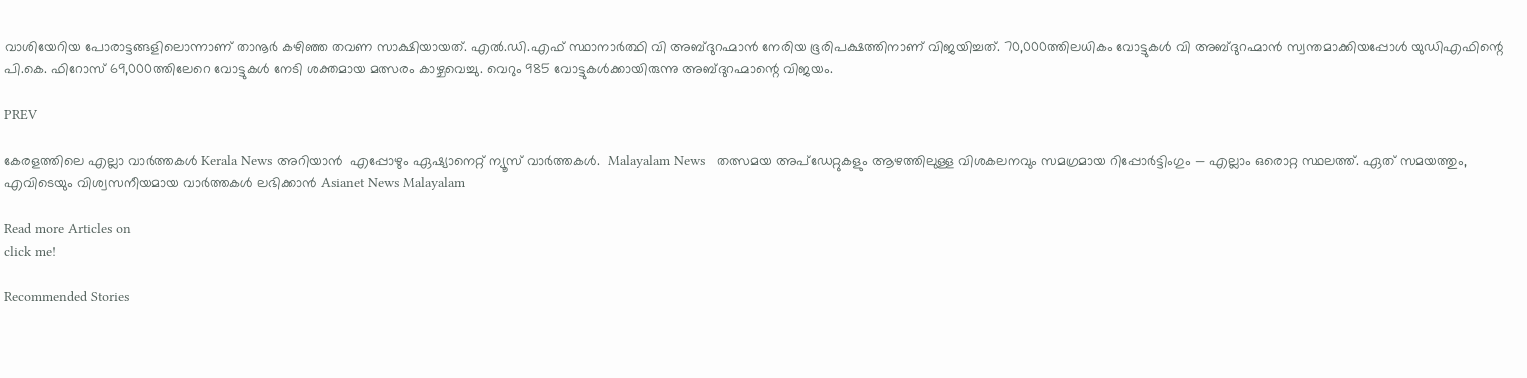വാശിയേറിയ പോരാട്ടങ്ങളിലൊന്നാണ് താനൂർ കഴിഞ്ഞ തവണ സാക്ഷിയായത്. എൽ.ഡി.എഫ് സ്ഥാനാർത്ഥി വി അബ്ദുറഹ്മാൻ നേരിയ ഭൂരിപക്ഷത്തിനാണ് വിജയിച്ചത്. 70,000ത്തിലധികം വോട്ടുകൾ വി അബ്ദുറഹ്മാൻ സ്വന്തമാക്കിയപ്പോൾ യുഡിഎഫിന്റെ പി.കെ. ഫിറോസ് 69,000ത്തിലേറെ വോട്ടുകൾ നേടി ശക്തമായ മത്സരം കാഴ്ചവെച്ചു. വെറും 985 വോട്ടുകൾക്കായിരുന്നു അബ്ദുറഹ്മാന്റെ വിജയം.

PREV

കേരളത്തിലെ എല്ലാ വാർത്തകൾ Kerala News അറിയാൻ  എപ്പോഴും ഏഷ്യാനെറ്റ് ന്യൂസ് വാർത്തകൾ.  Malayalam News   തത്സമയ അപ്‌ഡേറ്റുകളും ആഴത്തിലുള്ള വിശകലനവും സമഗ്രമായ റിപ്പോർട്ടിംഗും — എല്ലാം ഒരൊറ്റ സ്ഥലത്ത്. ഏത് സമയത്തും, എവിടെയും വിശ്വസനീയമായ വാർത്തകൾ ലഭിക്കാൻ Asianet News Malayalam

Read more Articles on
click me!

Recommended Stories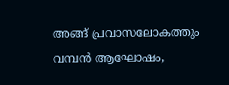അങ്ങ് പ്രവാസലോകത്തും വമ്പൻ ആഘോഷം,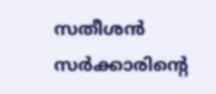സതീശൻ സർക്കാരിന്‍റെ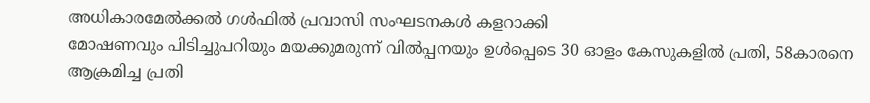അധികാരമേൽക്കൽ ഗൾഫിൽ പ്രവാസി സംഘടനകൾ കളറാക്കി
മോഷണവും പിടിച്ചുപറിയും മയക്കുമരുന്ന് വില്‍പ്പനയും ഉൾപ്പെടെ 30 ഓളം കേസുകളിൽ പ്രതി, 58കാരനെ ആക്രമിച്ച പ്രതി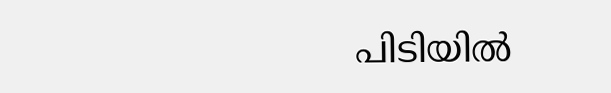പിടിയിൽ